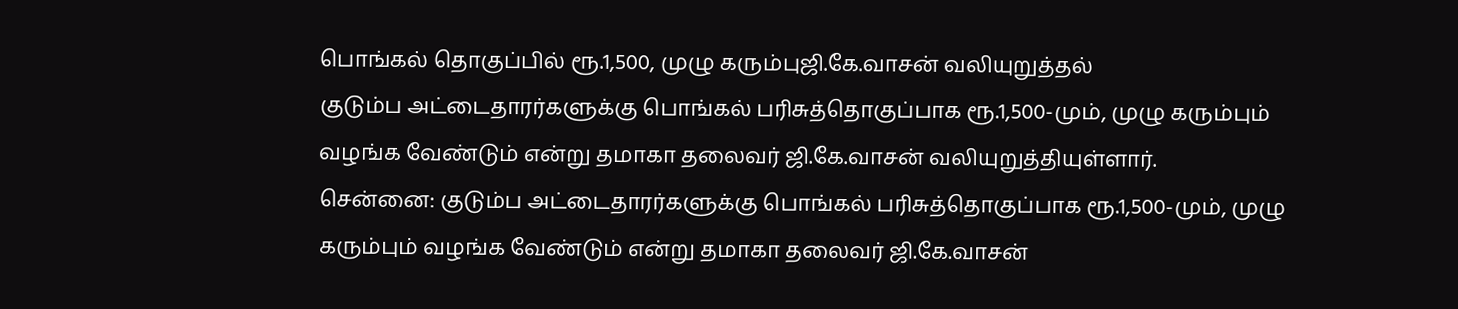பொங்கல் தொகுப்பில் ரூ.1,500, முழு கரும்புஜி.கே.வாசன் வலியுறுத்தல்
குடும்ப அட்டைதாரர்களுக்கு பொங்கல் பரிசுத்தொகுப்பாக ரூ.1,500-மும், முழு கரும்பும் வழங்க வேண்டும் என்று தமாகா தலைவர் ஜி.கே.வாசன் வலியுறுத்தியுள்ளார்.
சென்னை: குடும்ப அட்டைதாரர்களுக்கு பொங்கல் பரிசுத்தொகுப்பாக ரூ.1,500-மும், முழு கரும்பும் வழங்க வேண்டும் என்று தமாகா தலைவர் ஜி.கே.வாசன்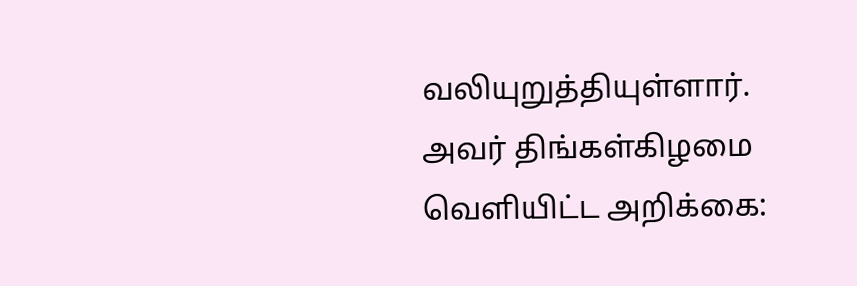வலியுறுத்தியுள்ளார்.
அவர் திங்கள்கிழமை வெளியிட்ட அறிக்கை: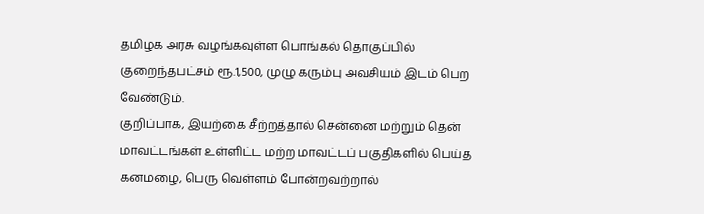தமிழக அரசு வழங்கவுள்ள பொங்கல் தொகுப்பில் குறைந்தபட்சம் ரூ.1,500, முழு கரும்பு அவசியம் இடம் பெற வேண்டும்.
குறிப்பாக, இயற்கை சீற்றத்தால் சென்னை மற்றும் தென் மாவட்டங்கள் உள்ளிட்ட மற்ற மாவட்டப் பகுதிகளில் பெய்த கனமழை, பெரு வெள்ளம் போன்றவற்றால்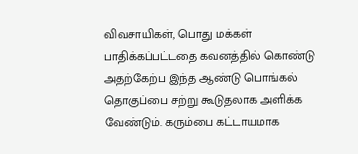விவசாயிகள், பொது மக்கள் பாதிக்கப்பட்டதை கவனத்தில் கொண்டு அதற்கேற்ப இந்த ஆண்டு பொங்கல் தொகுப்பை சற்று கூடுதலாக அளிக்க வேண்டும். கரும்பை கட்டாயமாக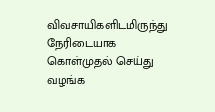விவசாயிகளிடமிருந்து நேரிடையாக கொள்முதல் செய்து வழங்க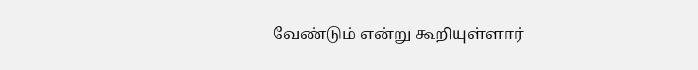வேண்டும் என்று கூறியுள்ளார்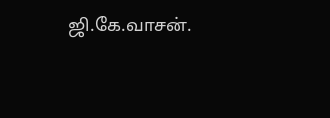ஜி.கே.வாசன்.